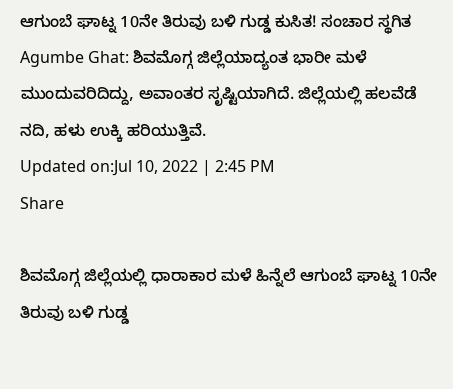ಆಗುಂಬೆ ಘಾಟ್ನ 10ನೇ ತಿರುವು ಬಳಿ ಗುಡ್ಡ ಕುಸಿತ! ಸಂಚಾರ ಸ್ಥಗಿತ
Agumbe Ghat: ಶಿವಮೊಗ್ಗ ಜಿಲ್ಲೆಯಾದ್ಯಂತ ಭಾರೀ ಮಳೆ ಮುಂದುವರಿದಿದ್ದು, ಅವಾಂತರ ಸೃಷ್ಟಿಯಾಗಿದೆ. ಜಿಲ್ಲೆಯಲ್ಲಿ ಹಲವೆಡೆ ನದಿ, ಹಳು ಉಕ್ಕಿ ಹರಿಯುತ್ತಿವೆ.
Updated on:Jul 10, 2022 | 2:45 PM
Share

ಶಿವಮೊಗ್ಗ ಜಿಲ್ಲೆಯಲ್ಲಿ ಧಾರಾಕಾರ ಮಳೆ ಹಿನ್ನೆಲೆ ಆಗುಂಬೆ ಘಾಟ್ನ 10ನೇ ತಿರುವು ಬಳಿ ಗುಡ್ಡ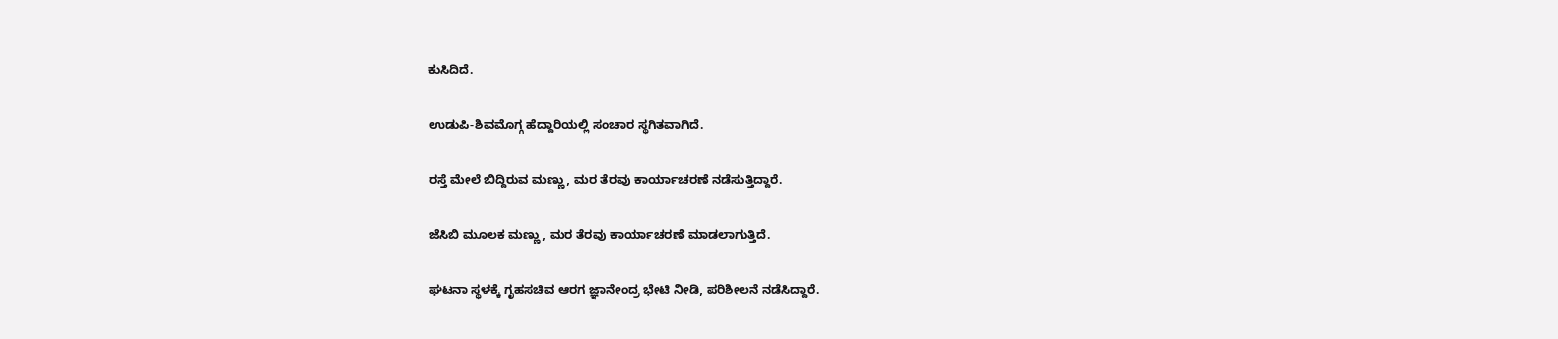ಕುಸಿದಿದೆ.

ಉಡುಪಿ-ಶಿವಮೊಗ್ಗ ಹೆದ್ದಾರಿಯಲ್ಲಿ ಸಂಚಾರ ಸ್ಥಗಿತವಾಗಿದೆ.

ರಸ್ತೆ ಮೇಲೆ ಬಿದ್ದಿರುವ ಮಣ್ಣು, ಮರ ತೆರವು ಕಾರ್ಯಾಚರಣೆ ನಡೆಸುತ್ತಿದ್ದಾರೆ.

ಜೆಸಿಬಿ ಮೂಲಕ ಮಣ್ಣು, ಮರ ತೆರವು ಕಾರ್ಯಾಚರಣೆ ಮಾಡಲಾಗುತ್ತಿದೆ.

ಘಟನಾ ಸ್ಥಳಕ್ಕೆ ಗೃಹಸಚಿವ ಆರಗ ಜ್ಞಾನೇಂದ್ರ ಭೇಟಿ ನೀಡಿ, ಪರಿಶೀಲನೆ ನಡೆಸಿದ್ದಾರೆ.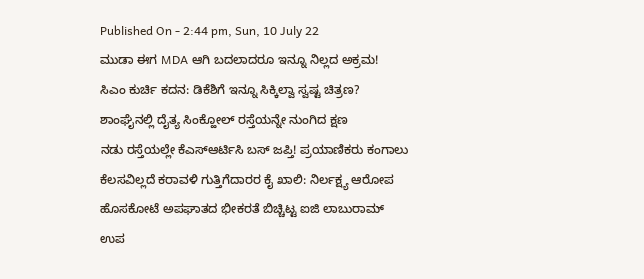Published On - 2:44 pm, Sun, 10 July 22
ಮುಡಾ ಈಗ MDA ಆಗಿ ಬದಲಾದರೂ ಇನ್ನೂ ನಿಲ್ಲದ ಅಕ್ರಮ!
ಸಿಎಂ ಕುರ್ಚಿ ಕದನ: ಡಿಕೆಶಿಗೆ ಇನ್ನೂ ಸಿಕ್ಕಿಲ್ವಾ ಸ್ವಷ್ಟ ಚಿತ್ರಣ?
ಶಾಂಘೈನಲ್ಲಿ ದೈತ್ಯ ಸಿಂಕ್ಹೋಲ್ ರಸ್ತೆಯನ್ನೇ ನುಂಗಿದ ಕ್ಷಣ
ನಡು ರಸ್ತೆಯಲ್ಲೇ ಕೆಎಸ್ಆರ್ಟಿಸಿ ಬಸ್ ಜಪ್ತಿ! ಪ್ರಯಾಣಿಕರು ಕಂಗಾಲು
ಕೆಲಸವಿಲ್ಲದೆ ಕರಾವಳಿ ಗುತ್ತಿಗೆದಾರರ ಕೈ ಖಾಲಿ: ನಿರ್ಲಕ್ಷ್ಯ ಆರೋಪ
ಹೊಸಕೋಟೆ ಅಪಘಾತದ ಭೀಕರತೆ ಬಿಚ್ಚಿಟ್ಟ ಐಜಿ ಲಾಬುರಾಮ್
ಉಪ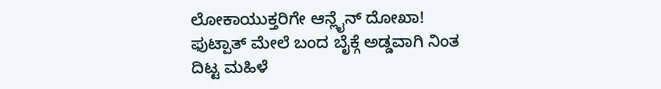ಲೋಕಾಯುಕ್ತರಿಗೇ ಆನ್ಲೈನ್ ದೋಖಾ!
ಫುಟ್ಪಾತ್ ಮೇಲೆ ಬಂದ ಬೈಕ್ಗೆ ಅಡ್ಡವಾಗಿ ನಿಂತ ದಿಟ್ಟ ಮಹಿಳೆ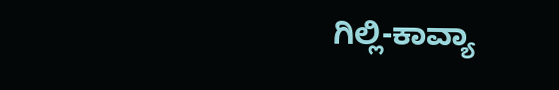ಗಿಲ್ಲಿ-ಕಾವ್ಯಾ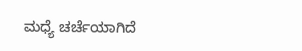ಮಧ್ಯೆ ಚರ್ಚೆಯಾಗಿದೆ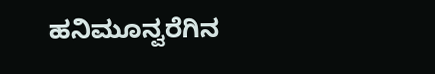ಹನಿಮೂನ್ವರೆಗಿನ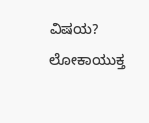ವಿಷಯ?
ಲೋಕಾಯುಕ್ತ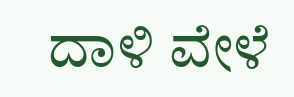ದಾಳಿ ವೇಳೆ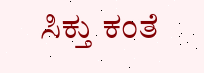ಸಿಕ್ತು ಕಂತೆ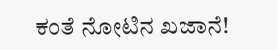ಕಂತೆ ನೋಟಿನ ಖಜಾನೆ!